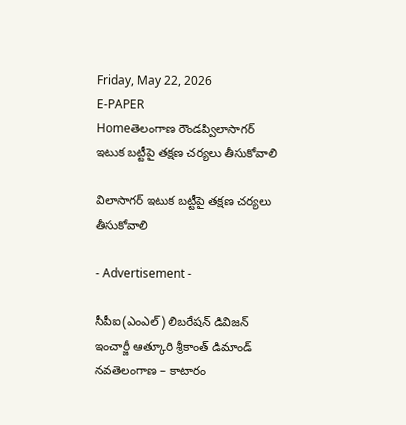Friday, May 22, 2026
E-PAPER
Homeతెలంగాణ రౌండప్విలాసాగర్ ఇటుక బట్టీపై తక్షణ చర్యలు తీసుకోవాలి

విలాసాగర్ ఇటుక బట్టీపై తక్షణ చర్యలు తీసుకోవాలి

- Advertisement -

సీపీఐ(ఎంఎల్) లిబరేషన్ డివిజన్ ఇంచార్జీ ఆత్కూరి శ్రీకాంత్ డిమాండ్
నవతెలంగాణ – కాటారం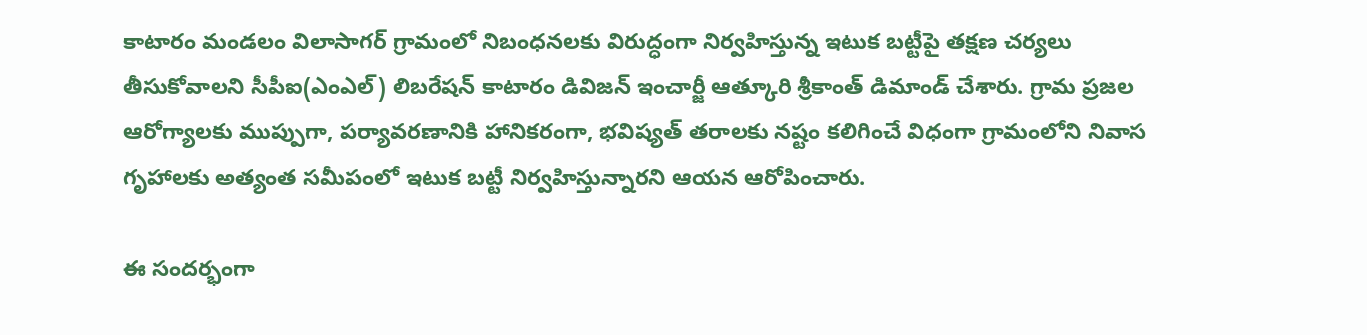కాటారం మండలం విలాసాగర్ గ్రామంలో నిబంధనలకు విరుద్ధంగా నిర్వహిస్తున్న ఇటుక బట్టీపై తక్షణ చర్యలు తీసుకోవాలని సీపీఐ(ఎంఎల్) లిబరేషన్ కాటారం డివిజన్ ఇంచార్జీ ఆత్కూరి శ్రీకాంత్ డిమాండ్ చేశారు. గ్రామ ప్రజల ఆరోగ్యాలకు ముప్పుగా, పర్యావరణానికి హానికరంగా, భవిష్యత్ తరాలకు నష్టం కలిగించే విధంగా గ్రామంలోని నివాస గృహాలకు అత్యంత సమీపంలో ఇటుక బట్టీ నిర్వహిస్తున్నారని ఆయన ఆరోపించారు.

ఈ సందర్భంగా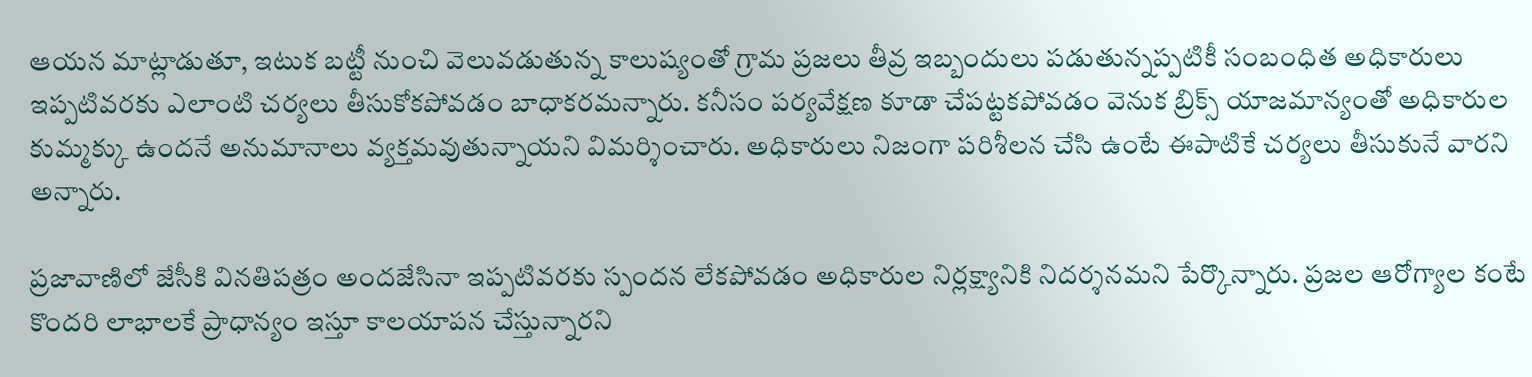ఆయన మాట్లాడుతూ, ఇటుక బట్టీ నుంచి వెలువడుతున్న కాలుష్యంతో గ్రామ ప్రజలు తీవ్ర ఇబ్బందులు పడుతున్నప్పటికీ సంబంధిత అధికారులు ఇప్పటివరకు ఎలాంటి చర్యలు తీసుకోకపోవడం బాధాకరమన్నారు. కనీసం పర్యవేక్షణ కూడా చేపట్టకపోవడం వెనుక బ్రిక్స్ యాజమాన్యంతో అధికారుల కుమ్మక్కు ఉందనే అనుమానాలు వ్యక్తమవుతున్నాయని విమర్శించారు. అధికారులు నిజంగా పరిశీలన చేసి ఉంటే ఈపాటికే చర్యలు తీసుకునే వారని అన్నారు.

ప్రజావాణిలో జేసీకి వినతిపత్రం అందజేసినా ఇప్పటివరకు స్పందన లేకపోవడం అధికారుల నిర్లక్ష్యానికి నిదర్శనమని పేర్కొన్నారు. ప్రజల ఆరోగ్యాల కంటే కొందరి లాభాలకే ప్రాధాన్యం ఇస్తూ కాలయాపన చేస్తున్నారని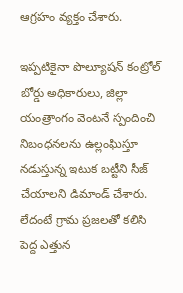ఆగ్రహం వ్యక్తం చేశారు.

ఇప్పటికైనా పొల్యూషన్ కంట్రోల్ బోర్డు అధికారులు, జిల్లా యంత్రాంగం వెంటనే స్పందించి నిబంధనలను ఉల్లంఘిస్తూ నడుస్తున్న ఇటుక బట్టీని సీజ్ చేయాలని డిమాండ్ చేశారు. లేదంటే గ్రామ ప్రజలతో కలిసి పెద్ద ఎత్తున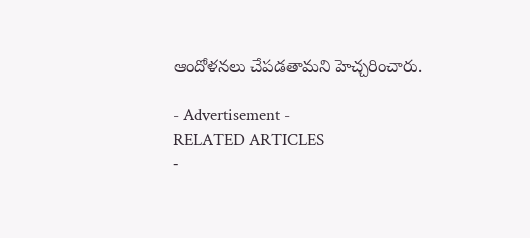ఆందోళనలు చేపడతామని హెచ్చరించారు.

- Advertisement -
RELATED ARTICLES
-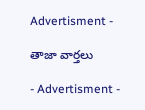Advertisment -

తాజా వార్తలు

- Advertisment -